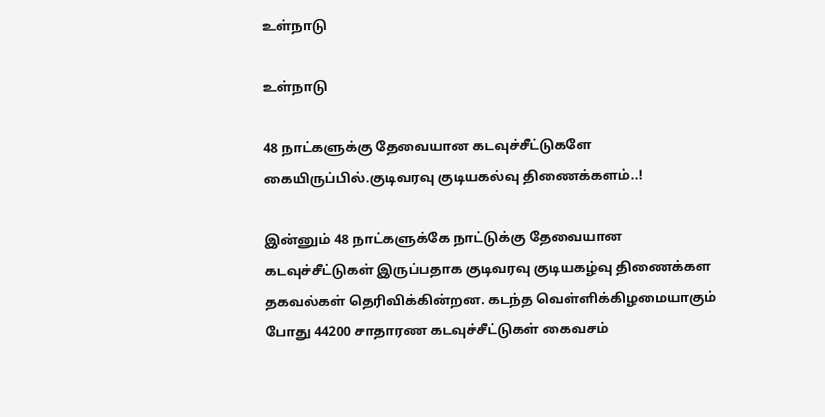உள்நாடு

உள்நாடு

48 நாட்களுக்கு தேவையான கடவுச்சீட்டுகளே கையிருப்பில்.குடிவரவு குடியகல்வு திணைக்களம்..!

இன்னும் 48 நாட்களுக்கே நாட்டுக்கு தேவையான கடவுச்சீட்டுகள் இருப்பதாக குடிவரவு குடியகழ்வு திணைக்கள தகவல்கள் தெரிவிக்கின்றன. கடந்த வெள்ளிக்கிழமையாகும் போது 44200 சாதாரண கடவுச்சீட்டுகள் கைவசம்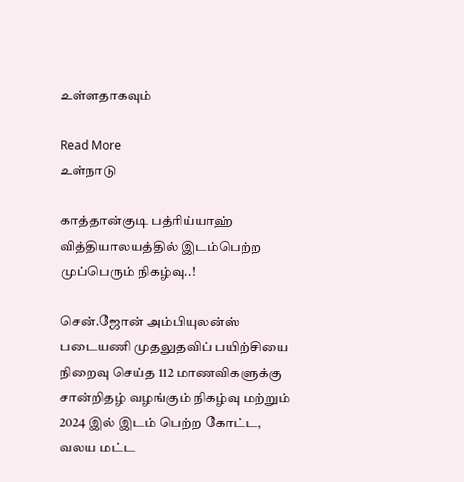உள்ளதாகவும்

Read More
உள்நாடு

காத்தான்குடி பத்ரிய்யாஹ் வித்தியாலயத்தில் இடம்பெற்ற முப்பெரும் நிகழ்வு..!

சென்.ஜோன் அம்பியுலன்ஸ் படையணி முதலுதவிப் பயிற்சியை நிறைவு செய்த 112 மாணவிகளுக்கு சான்றிதழ் வழங்கும் நிகழ்வு மற்றும் 2024 இல் இடம் பெற்ற கோட்ட, வலய மட்ட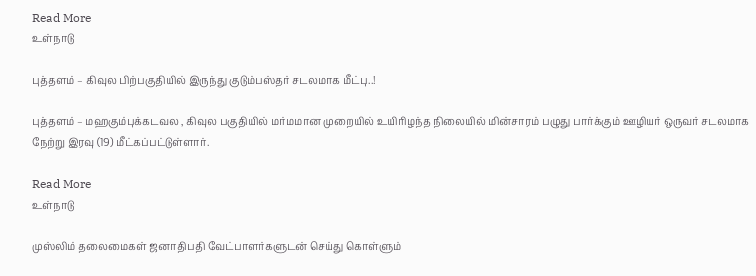Read More
உள்நாடு

புத்தளம் – கிவுல பிற்பகுதியில் இருந்து குடும்பஸ்தர் சடலமாக மீட்பு..!

புத்தளம் – மஹகும்புக்கடவல , கிவுல பகுதியில் மர்மமான முறையில் உயிரிழந்த நிலையில் மின்சாரம் பழுது பார்க்கும் ஊழியர் ஒருவர் சடலமாக நேற்று இரவு (19) மீட்கப்பட்டுள்ளார்.

Read More
உள்நாடு

முஸ்லிம் தலைமைகள் ஜனாதிபதி வேட்பாளர்களுடன் செய்து கொள்ளும்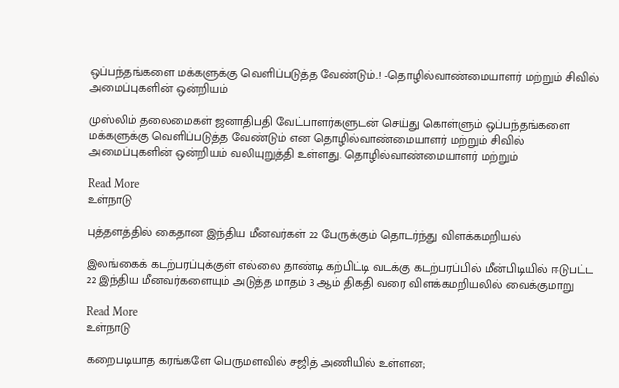ஒப்பந்தங்களை மக்களுக்கு வெளிப்படுத்த வேண்டும்..! -தொழில்வாண்மையாளர் மற்றும் சிவில் அமைப்புகளின் ஒன்றியம்

முஸ்லிம் தலைமைகள் ஜனாதிபதி வேட்பாளர்களுடன் செய்து கொள்ளும் ஒப்பந்தங்களை மக்களுக்கு வெளிப்படுத்த வேண்டும் என தொழில்வாண்மையாளர் மற்றும் சிவில் அமைப்புகளின் ஒன்றியம் வலியுறுத்தி உள்ளது. தொழில்வாண்மையாளர் மற்றும்

Read More
உள்நாடு

புத்தளத்தில் கைதான இந்திய மீனவர்கள் 22 பேருக்கும் தொடர்ந்து விளக்கமறியல்

இலங்கைக் கடற்பரப்புக்குள் எல்லை தாண்டி கற்பிட்டி வடக்கு கடற்பரப்பில் மீன்பிடியில் ஈடுபட்ட 22 இந்திய மீனவர்களையும் அடுத்த மாதம் 3 ஆம் திகதி வரை விளக்கமறியலில் வைக்குமாறு

Read More
உள்நாடு

கறைபடியாத கரங்களே பெருமளவில் சஜித் அணியில் உள்ளன;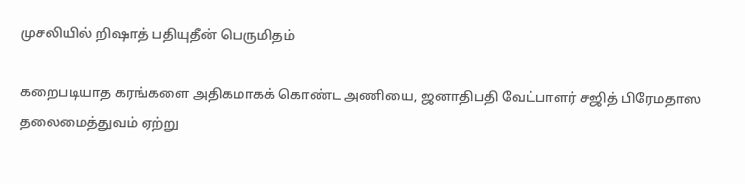முசலியில் றிஷாத் பதியுதீன் பெருமிதம்

கறைபடியாத கரங்களை அதிகமாகக் கொண்ட அணியை, ஜனாதிபதி வேட்பாளர் சஜித் பிரேமதாஸ தலைமைத்துவம் ஏற்று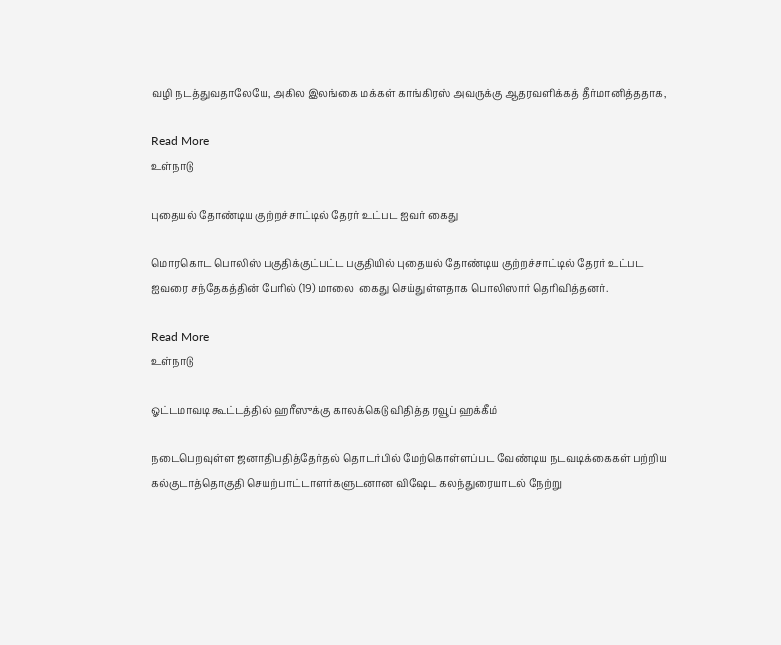வழி நடத்துவதாலேயே, அகில இலங்கை மக்கள் காங்கிரஸ் அவருக்கு ஆதரவளிக்கத் தீர்மானித்ததாக,

Read More
உள்நாடு

புதையல் தோண்டிய குற்றச்சாட்டில் தேரர் உட்பட ஐவர் கைது

மொரகொட பொலிஸ் பகுதிக்குட்பட்ட பகுதியில் புதையல் தோண்டிய குற்றச்சாட்டில் தேரர் உட்பட ஐவரை சந்தேகத்தின் பேரில் (19) மாலை  கைது செய்துள்ளதாக பொலிஸார் தெரிவித்தனர்.

Read More
உள்நாடு

ஓட்டமாவடி கூட்டத்தில் ஹரீஸுக்கு காலக்கெடு விதித்த ரவூப் ஹக்கீம்

நடைபெறவுள்ள ஜனாதிபதித்தேர்தல் தொடர்பில் மேற்கொள்ளப்பட வேண்டிய நடவடிக்கைகள் பற்றிய கல்குடாத்தொகுதி செயற்பாட்டாளர்களுடனான விஷேட கலந்துரையாடல் நேற்று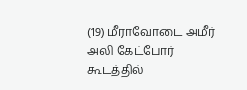(19) மீராவோடை அமீர் அலி கேட்போர் கூடத்தில்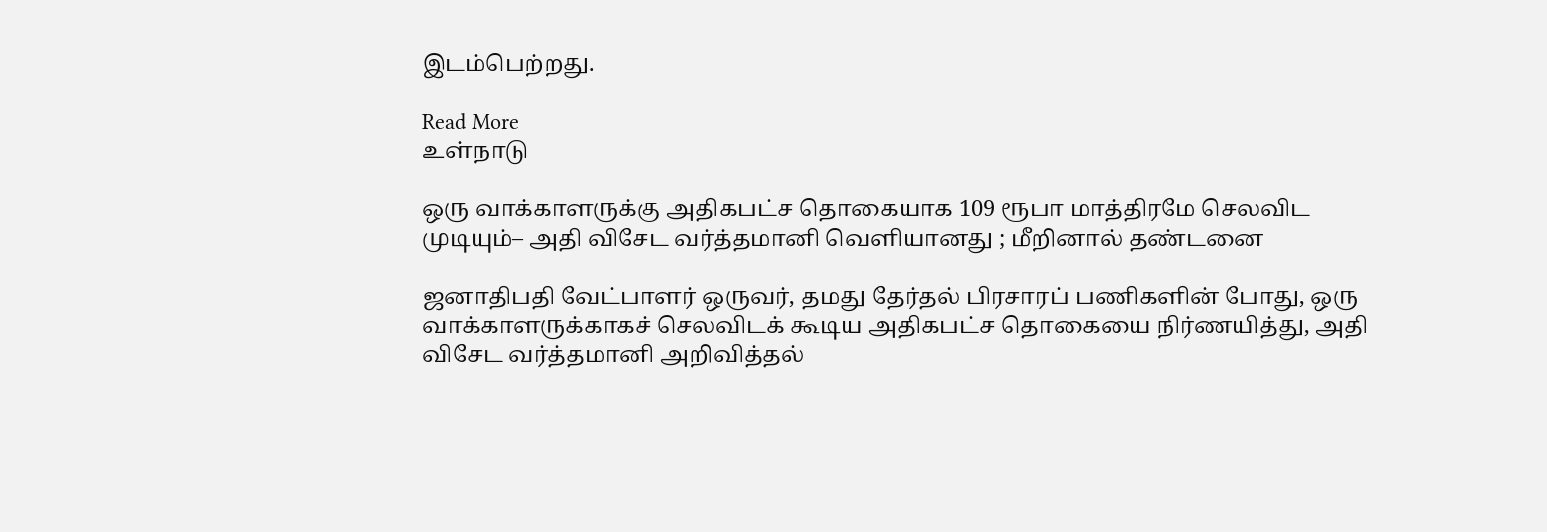இடம்பெற்றது.

Read More
உள்நாடு

ஒரு வாக்காளருக்கு அதிகபட்ச தொகையாக 109 ரூபா மாத்திரமே செலவிட முடியும்– அதி விசேட வர்த்தமானி வெளியானது ; மீறினால் தண்டனை

ஜனாதிபதி வேட்பாளர் ஒருவர், தமது தேர்தல் பிரசாரப் பணிகளின் போது, ஒரு வாக்காளருக்காகச் செலவிடக் கூடிய அதிகபட்ச தொகையை நிர்ணயித்து, அதி விசேட வர்த்தமானி அறிவித்தல்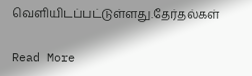வெளியிடப்பட்டுள்ளது.தேர்தல்கள்

Read More